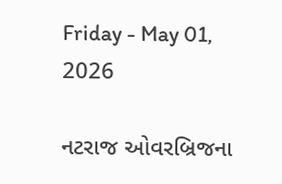Friday - May 01, 2026

નટરાજ ઓવરબ્રિજના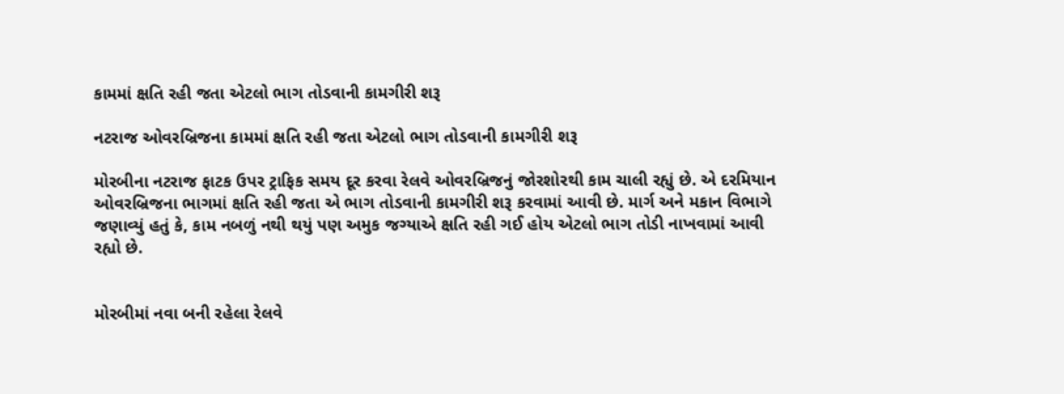કામમાં ક્ષતિ રહી જતા એટલો ભાગ તોડવાની કામગીરી શરૂ

નટરાજ ઓવરબ્રિજના કામમાં ક્ષતિ રહી જતા એટલો ભાગ તોડવાની કામગીરી શરૂ

મોરબીના નટરાજ ફાટક ઉપર ટ્રાફિક સમય દૂર કરવા રેલવે ઓવરબ્રિજનું જોરશોરથી કામ ચાલી રહ્યું છે. એ દરમિયાન ઓવરબ્રિજના ભાગમાં ક્ષતિ રહી જતા એ ભાગ તોડવાની કામગીરી શરૂ કરવામાં આવી છે. માર્ગ અને મકાન વિભાગે જણાવ્યું હતું કે, કામ નબળું નથી થયું પણ અમુક જગ્યાએ ક્ષતિ રહી ગઈ હોય એટલો ભાગ તોડી નાખવામાં આવી રહ્યો છે.


મોરબીમાં નવા બની રહેલા રેલવે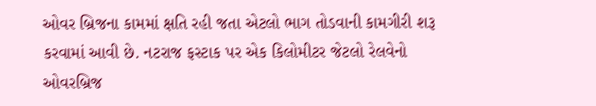ઓવર બ્રિજના કામમાં ક્ષતિ રહી જતા એટલો ભાગ તોડવાની કામગીરી શરૂ કરવામાં આવી છે. નટરાજ ફસ્ટાક પર એક કિલોમીટર જેટલો રેલવેનો ઓવરબ્રિજ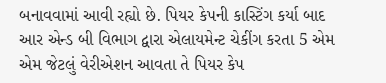બનાવવામાં આવી રહ્યો છે. પિયર કેપની કાસ્ટિંગ કર્યા બાદ આર એન્ડ બી વિભાગ દ્વારા એલાયમેન્ટ ચેકીંગ કરતા 5 એમ એમ જેટલું વેરીએશન આવતા તે પિયર કેપ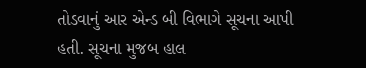તોડવાનું આર એન્ડ બી વિભાગે સૂચના આપી હતી. સૂચના મુજબ હાલ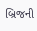બ્રિજની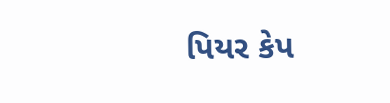પિયર કેપ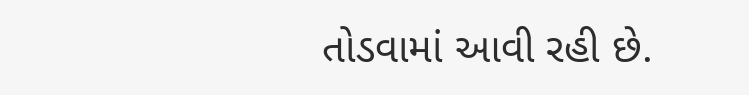તોડવામાં આવી રહી છે.